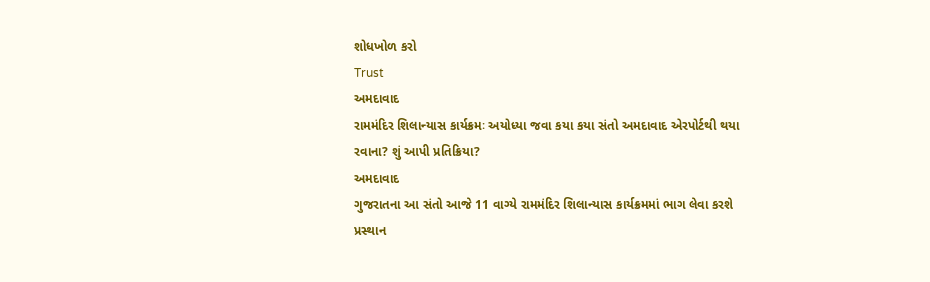શોધખોળ કરો
Trust
અમદાવાદ
રામમંદિર શિલાન્યાસ કાર્યક્રમઃ અયોધ્યા જવા કયા કયા સંતો અમદાવાદ એરપોર્ટથી થયા રવાના? શું આપી પ્રતિક્રિયા?
અમદાવાદ
ગુજરાતના આ સંતો આજે 11 વાગ્યે રામમંદિર શિલાન્યાસ કાર્યક્રમમાં ભાગ લેવા કરશે પ્રસ્થાન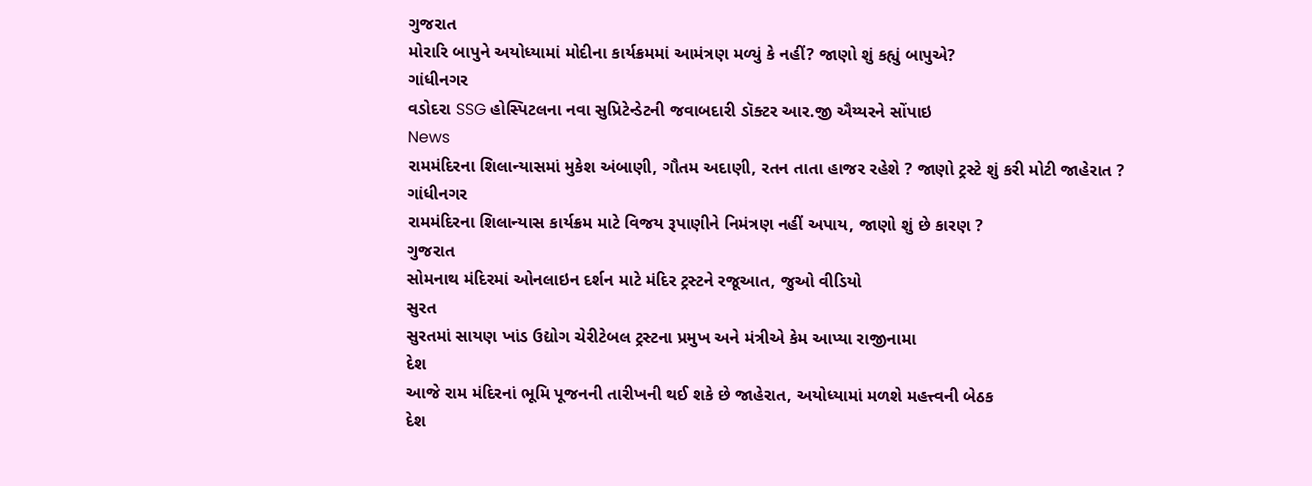ગુજરાત
મોરારિ બાપુને અયોધ્યામાં મોદીના કાર્યક્રમમાં આમંત્રણ મળ્યું કે નહીં? જાણો શું કહ્યું બાપુએ?
ગાંધીનગર
વડોદરા SSG હોસ્પિટલના નવા સુપ્રિટેન્ડેટની જવાબદારી ડૉક્ટર આર.જી ઐય્યરને સોંપાઇ
News
રામમંદિરના શિલાન્યાસમાં મુકેશ અંબાણી, ગૌતમ અદાણી, રતન તાતા હાજર રહેશે ? જાણો ટ્રસ્ટે શું કરી મોટી જાહેરાત ?
ગાંધીનગર
રામમંદિરના શિલાન્યાસ કાર્યક્રમ માટે વિજય રૂપાણીને નિમંત્રણ નહીં અપાય, જાણો શું છે કારણ ?
ગુજરાત
સોમનાથ મંદિરમાં ઓનલાઇન દર્શન માટે મંદિર ટ્રસ્ટને રજૂઆત, જુઓ વીડિયો
સુરત
સુરતમાં સાયણ ખાંડ ઉદ્યોગ ચેરીટેબલ ટ્રસ્ટના પ્રમુખ અને મંત્રીએ કેમ આપ્યા રાજીનામા
દેશ
આજે રામ મંદિરનાં ભૂમિ પૂજનની તારીખની થઈ શકે છે જાહેરાત, અયોધ્યામાં મળશે મહત્ત્વની બેઠક
દેશ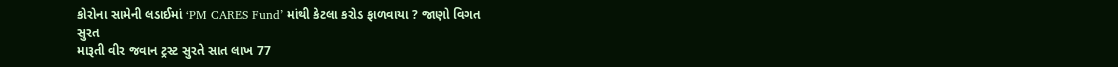કોરોના સામેની લડાઈમાં ‘PM CARES Fund’ માંથી કેટલા કરોડ ફાળવાયા ? જાણો વિગત
સુરત
મારૂતી વીર જવાન ટ્રસ્ટ સુરતે સાત લાખ 77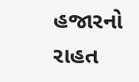હજારનો રાહત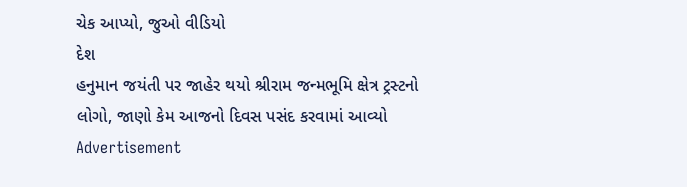ચેક આપ્યો, જુઓ વીડિયો
દેશ
હનુમાન જયંતી પર જાહેર થયો શ્રીરામ જન્મભૂમિ ક્ષેત્ર ટ્રસ્ટનો લોગો, જાણો કેમ આજનો દિવસ પસંદ કરવામાં આવ્યો
Advertisement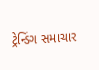ટ્રેન્ડિંગ સમાચાર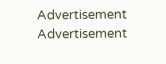Advertisement
Advertisement